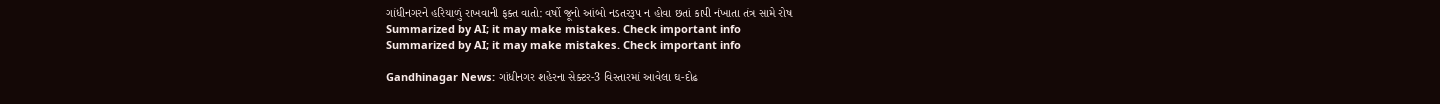ગાંધીનગરને હરિયાળું રાખવાની ફક્ત વાતો: વર્ષો જૂનો આંબો નડતરરૂપ ન હોવા છતાં કાપી નંખાતા તંત્ર સામે રોષ
Summarized by AI; it may make mistakes. Check important info
Summarized by AI; it may make mistakes. Check important info

Gandhinagar News: ગાંધીનગર શહેરના સેક્ટર-3 વિસ્તારમાં આવેલા ઘ-દોઢ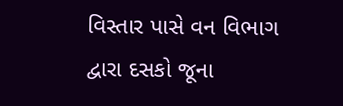વિસ્તાર પાસે વન વિભાગ દ્વારા દસકો જૂના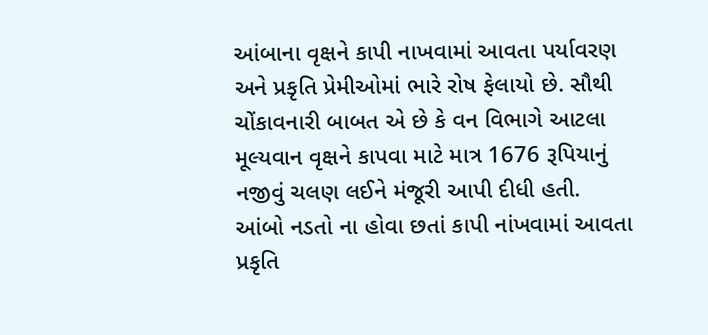આંબાના વૃક્ષને કાપી નાખવામાં આવતા પર્યાવરણ અને પ્રકૃતિ પ્રેમીઓમાં ભારે રોષ ફેલાયો છે. સૌથી ચોંકાવનારી બાબત એ છે કે વન વિભાગે આટલા મૂલ્યવાન વૃક્ષને કાપવા માટે માત્ર 1676 રૂપિયાનું નજીવું ચલણ લઈને મંજૂરી આપી દીધી હતી.
આંબો નડતો ના હોવા છતાં કાપી નાંખવામાં આવતા પ્રકૃતિ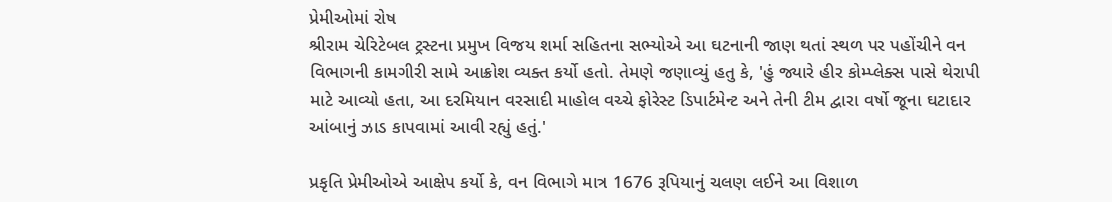પ્રેમીઓમાં રોષ
શ્રીરામ ચેરિટેબલ ટ્રસ્ટના પ્રમુખ વિજય શર્મા સહિતના સભ્યોએ આ ઘટનાની જાણ થતાં સ્થળ પર પહોંચીને વન વિભાગની કામગીરી સામે આક્રોશ વ્યક્ત કર્યો હતો. તેમણે જણાવ્યું હતુ કે, 'હું જ્યારે હીર કોમ્પ્લેક્સ પાસે થેરાપી માટે આવ્યો હતા, આ દરમિયાન વરસાદી માહોલ વચ્ચે ફોરેસ્ટ ડિપાર્ટમેન્ટ અને તેની ટીમ દ્વારા વર્ષો જૂના ઘટાદાર આંબાનું ઝાડ કાપવામાં આવી રહ્યું હતું.'

પ્રકૃતિ પ્રેમીઓએ આક્ષેપ કર્યો કે, વન વિભાગે માત્ર 1676 રૂપિયાનું ચલણ લઈને આ વિશાળ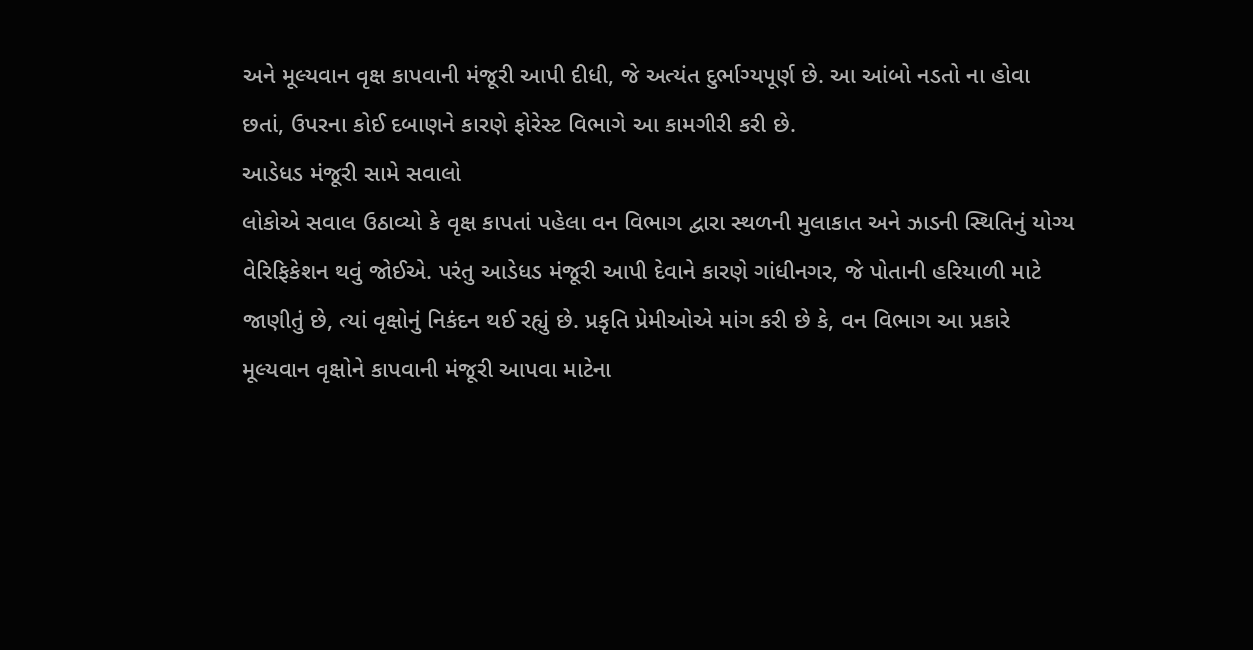અને મૂલ્યવાન વૃક્ષ કાપવાની મંજૂરી આપી દીધી, જે અત્યંત દુર્ભાગ્યપૂર્ણ છે. આ આંબો નડતો ના હોવા છતાં, ઉપરના કોઈ દબાણને કારણે ફોરેસ્ટ વિભાગે આ કામગીરી કરી છે.
આડેધડ મંજૂરી સામે સવાલો
લોકોએ સવાલ ઉઠાવ્યો કે વૃક્ષ કાપતાં પહેલા વન વિભાગ દ્વારા સ્થળની મુલાકાત અને ઝાડની સ્થિતિનું યોગ્ય વેરિફિકેશન થવું જોઈએ. પરંતુ આડેધડ મંજૂરી આપી દેવાને કારણે ગાંધીનગર, જે પોતાની હરિયાળી માટે જાણીતું છે, ત્યાં વૃક્ષોનું નિકંદન થઈ રહ્યું છે. પ્રકૃતિ પ્રેમીઓએ માંગ કરી છે કે, વન વિભાગ આ પ્રકારે મૂલ્યવાન વૃક્ષોને કાપવાની મંજૂરી આપવા માટેના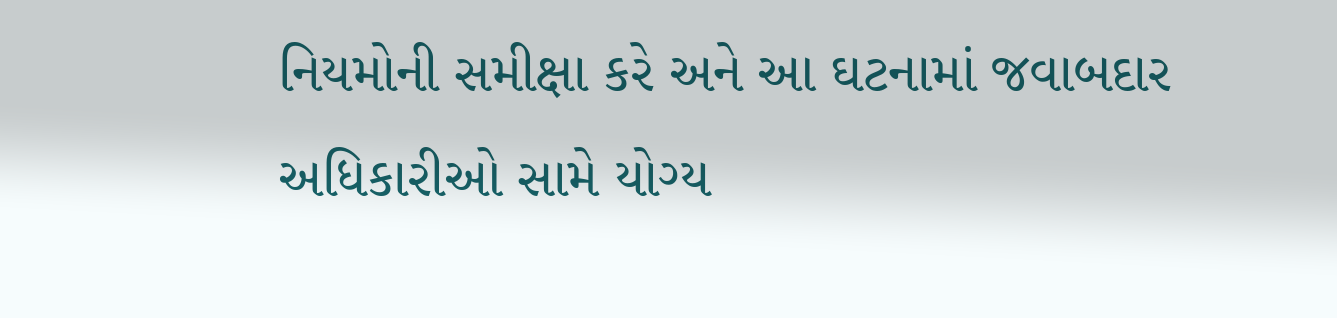નિયમોની સમીક્ષા કરે અને આ ઘટનામાં જવાબદાર અધિકારીઓ સામે યોગ્ય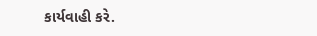કાર્યવાહી કરે.